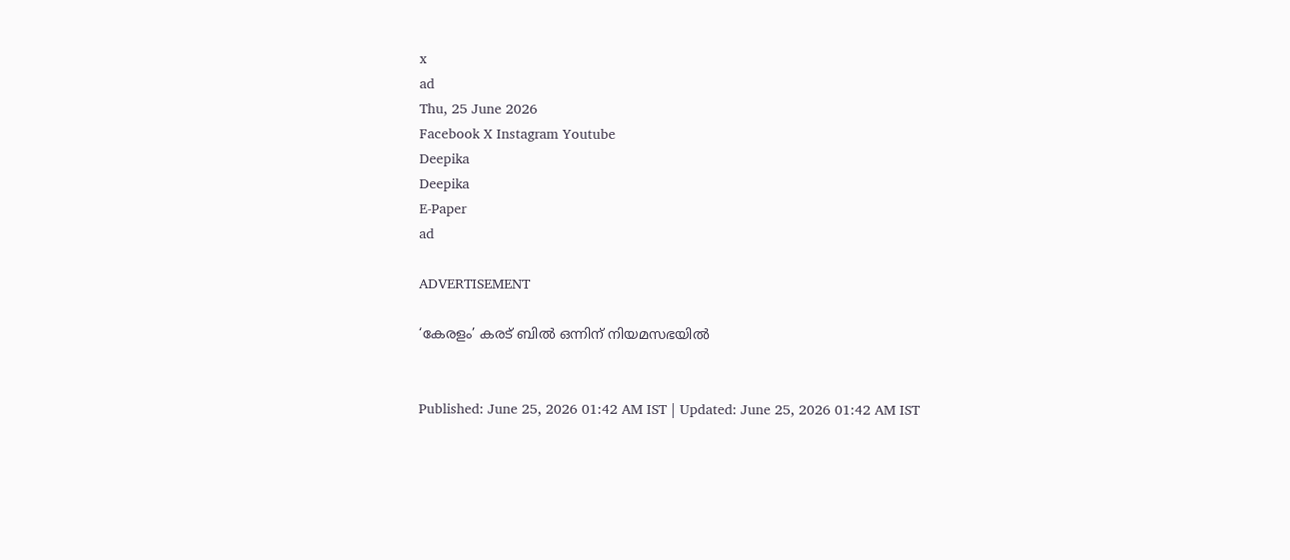x
ad
Thu, 25 June 2026
Facebook X Instagram Youtube
Deepika
Deepika
E-Paper
ad

ADVERTISEMENT

‘കേരളം’ കരട് ബിൽ ഒന്നിന് നിയമസഭയിൽ


Published: June 25, 2026 01:42 AM IST | Updated: June 25, 2026 01:42 AM IST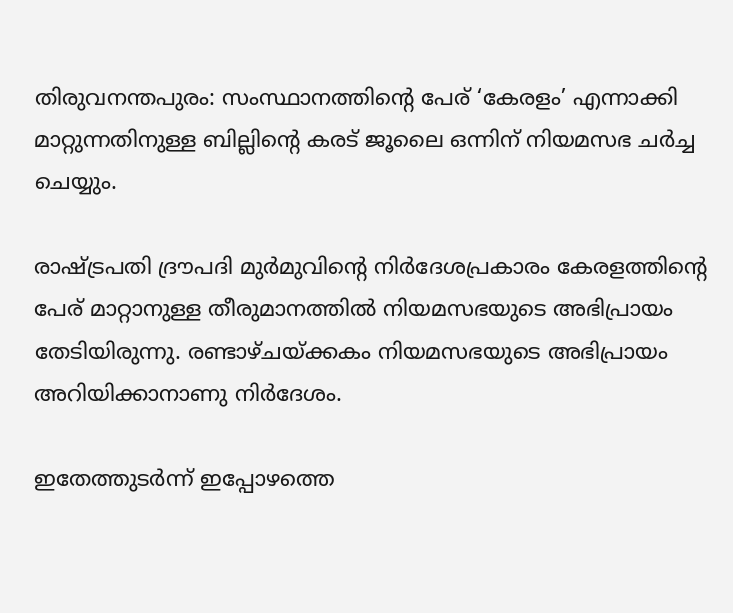തിരുവനന്തപുരം: സംസ്ഥാനത്തിന്‍റെ പേര് ‘കേരളം’ എന്നാക്കി മാറ്റുന്നതിനുള്ള ബില്ലിന്‍റെ കരട് ജൂലൈ ഒന്നിന് നിയമസഭ ചർച്ച ചെയ്യും.

രാഷ്‌ട്രപതി ദ്രൗപദി മുർമുവിന്‍റെ നിർദേശപ്രകാരം കേരളത്തിന്‍റെ പേര് മാറ്റാനുള്ള തീരുമാനത്തിൽ നിയമസഭയുടെ അഭിപ്രായം തേടിയിരുന്നു. രണ്ടാഴ്ചയ്ക്കകം നിയമസഭയുടെ അഭിപ്രായം അറിയിക്കാനാണു നിർദേശം.

ഇതേത്തുടർന്ന് ഇപ്പോഴത്തെ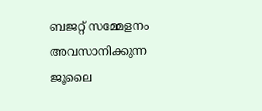ബജറ്റ് സമ്മേളനം അവസാനിക്കുന്ന ജൂലൈ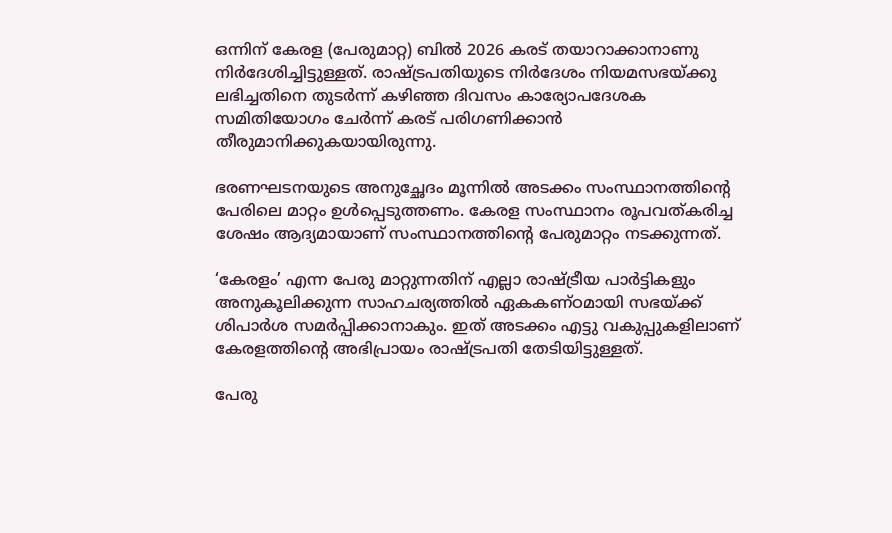ഒന്നിന് കേരള (പേരുമാറ്റ) ബിൽ 2026 കരട് തയാറാക്കാനാണു നിർദേശിച്ചിട്ടുള്ളത്. രാഷ്‌ട്രപതിയുടെ നിർദേശം നിയമസഭയ്ക്കു ലഭിച്ചതിനെ തുടർന്ന് കഴിഞ്ഞ ദിവസം കാര്യോപദേശക സമിതിയോഗം ചേർന്ന് കരട് പരിഗണിക്കാൻ തീരുമാനിക്കുകയായിരുന്നു.

ഭരണഘടനയുടെ അനുച്ഛേദം മൂന്നിൽ അടക്കം സംസ്ഥാനത്തിന്‍റെ പേരിലെ മാറ്റം ഉൾപ്പെടുത്തണം. കേരള സംസ്ഥാനം രൂപവത്കരിച്ച ശേഷം ആദ്യമായാണ് സംസ്ഥാനത്തിന്‍റെ പേരുമാറ്റം നടക്കുന്നത്.

‘കേരളം’ എന്ന പേരു മാറ്റുന്നതിന് എല്ലാ രാഷ്‌ട്രീയ പാർട്ടികളും അനുകൂലിക്കുന്ന സാഹചര്യത്തിൽ ഏകകണ്ഠമായി സഭയ്ക്ക് ശിപാർശ സമർപ്പിക്കാനാകും. ഇത് അടക്കം എട്ടു വകുപ്പുകളിലാണ് കേരളത്തിന്‍റെ അഭിപ്രായം രാഷ്‌ട്രപതി തേടിയിട്ടുള്ളത്.

പേരു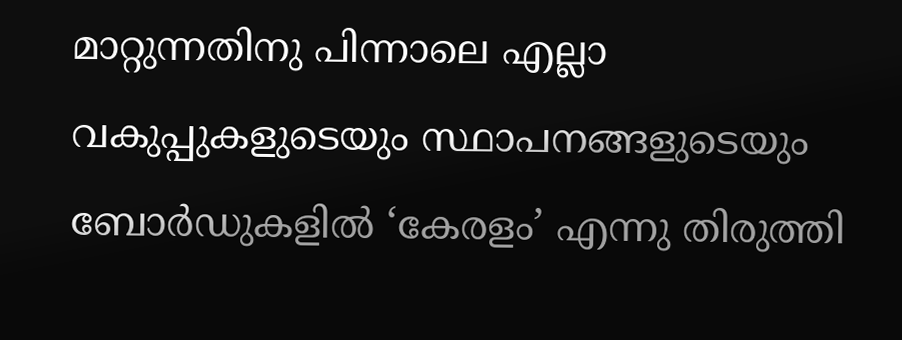മാറ്റുന്നതിനു പിന്നാലെ എല്ലാ വകുപ്പുകളുടെയും സ്ഥാപനങ്ങളുടെയും ബോർഡുകളിൽ ‘കേരളം’ എന്നു തിരുത്തി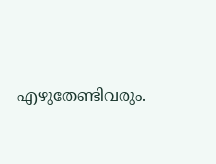എഴുതേണ്ടിവരും.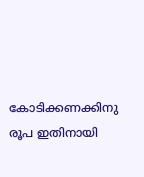കോടിക്കണക്കിനു രൂപ ഇതിനായി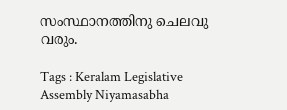സംസ്ഥാനത്തിനു ചെലവു വരും.

Tags : Keralam Legislative Assembly Niyamasabha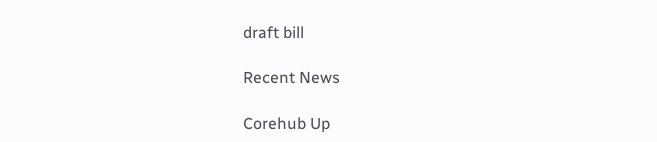draft bill

Recent News

Corehub Up